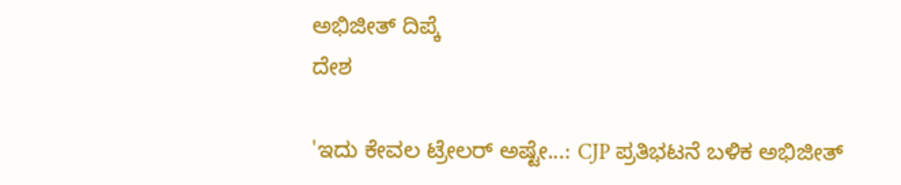ಅಭಿಜೀತ್ ದಿಪ್ಕೆ
ದೇಶ

'ಇದು ಕೇವಲ ಟ್ರೇಲರ್ ಅಷ್ಟೇ...: CJP ಪ್ರತಿಭಟನೆ ಬಳಿಕ ಅಭಿಜೀತ್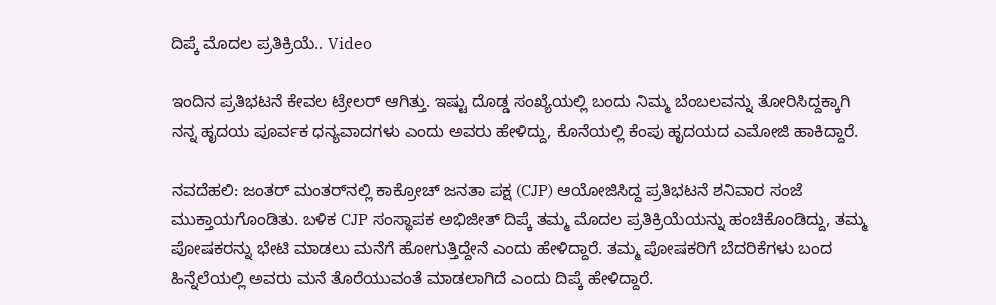ದಿಪ್ಕೆ ಮೊದಲ ಪ್ರತಿಕ್ರಿಯೆ.. Video

ಇಂದಿನ ಪ್ರತಿಭಟನೆ ಕೇವಲ ಟ್ರೇಲರ್ ಆಗಿತ್ತು. ಇಷ್ಟು ದೊಡ್ಡ ಸಂಖ್ಯೆಯಲ್ಲಿ ಬಂದು ನಿಮ್ಮ ಬೆಂಬಲವನ್ನು ತೋರಿಸಿದ್ದಕ್ಕಾಗಿ ನನ್ನ ಹೃದಯ ಪೂರ್ವಕ ಧನ್ಯವಾದಗಳು ಎಂದು ಅವರು ಹೇಳಿದ್ದು, ಕೊನೆಯಲ್ಲಿ ಕೆಂಪು ಹೃದಯದ ಎಮೋಜಿ ಹಾಕಿದ್ದಾರೆ.

ನವದೆಹಲಿ: ಜಂತರ್ ಮಂತರ್‌ನಲ್ಲಿ ಕಾಕ್ರೋಚ್ ಜನತಾ ಪಕ್ಷ (CJP) ಆಯೋಜಿಸಿದ್ದ ಪ್ರತಿಭಟನೆ ಶನಿವಾರ ಸಂಜೆ ಮುಕ್ತಾಯಗೊಂಡಿತು. ಬಳಿಕ CJP ಸಂಸ್ಥಾಪಕ ಅಭಿಜೀತ್ ದಿಪ್ಕೆ ತಮ್ಮ ಮೊದಲ ಪ್ರತಿಕ್ರಿಯೆಯನ್ನು ಹಂಚಿಕೊಂಡಿದ್ದು, ತಮ್ಮ ಪೋಷಕರನ್ನು ಭೇಟಿ ಮಾಡಲು ಮನೆಗೆ ಹೋಗುತ್ತಿದ್ದೇನೆ ಎಂದು ಹೇಳಿದ್ದಾರೆ. ತಮ್ಮ ಪೋಷಕರಿಗೆ ಬೆದರಿಕೆಗಳು ಬಂದ ಹಿನ್ನೆಲೆಯಲ್ಲಿ ಅವರು ಮನೆ ತೊರೆಯುವಂತೆ ಮಾಡಲಾಗಿದೆ ಎಂದು ದಿಪ್ಕೆ ಹೇಳಿದ್ದಾರೆ.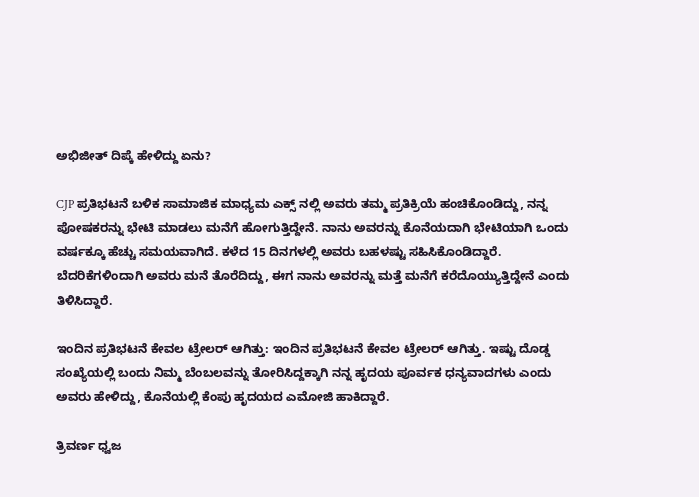ಅಭಿಜೀತ್ ದಿಪ್ಕೆ ಹೇಳಿದ್ದು ಏನು?

CJP ಪ್ರತಿಭಟನೆ ಬಳಿಕ ಸಾಮಾಜಿಕ ಮಾಧ್ಯಮ ಎಕ್ಸ್ ನಲ್ಲಿ ಅವರು ತಮ್ಮ ಪ್ರತಿಕ್ರಿಯೆ ಹಂಚಿಕೊಂಡಿದ್ದು, ನನ್ನ ಪೋಷಕರನ್ನು ಭೇಟಿ ಮಾಡಲು ಮನೆಗೆ ಹೋಗುತ್ತಿದ್ದೇನೆ. ನಾನು ಅವರನ್ನು ಕೊನೆಯದಾಗಿ ಭೇಟಿಯಾಗಿ ಒಂದು ವರ್ಷಕ್ಕೂ ಹೆಚ್ಚು ಸಮಯವಾಗಿದೆ. ಕಳೆದ 15 ದಿನಗಳಲ್ಲಿ ಅವರು ಬಹಳಷ್ಟು ಸಹಿಸಿಕೊಂಡಿದ್ದಾರೆ. ಬೆದರಿಕೆಗಳಿಂದಾಗಿ ಅವರು ಮನೆ ತೊರೆದಿದ್ದು, ಈಗ ನಾನು ಅವರನ್ನು ಮತ್ತೆ ಮನೆಗೆ ಕರೆದೊಯ್ಯುತ್ತಿದ್ದೇನೆ ಎಂದು ತಿಳಿಸಿದ್ದಾರೆ.

ಇಂದಿನ ಪ್ರತಿಭಟನೆ ಕೇವಲ ಟ್ರೇಲರ್ ಆಗಿತ್ತು: ಇಂದಿನ ಪ್ರತಿಭಟನೆ ಕೇವಲ ಟ್ರೇಲರ್ ಆಗಿತ್ತು. ಇಷ್ಟು ದೊಡ್ಡ ಸಂಖ್ಯೆಯಲ್ಲಿ ಬಂದು ನಿಮ್ಮ ಬೆಂಬಲವನ್ನು ತೋರಿಸಿದ್ದಕ್ಕಾಗಿ ನನ್ನ ಹೃದಯ ಪೂರ್ವಕ ಧನ್ಯವಾದಗಳು ಎಂದು ಅವರು ಹೇಳಿದ್ದು, ಕೊನೆಯಲ್ಲಿ ಕೆಂಪು ಹೃದಯದ ಎಮೋಜಿ ಹಾಕಿದ್ದಾರೆ.

ತ್ರಿವರ್ಣ ಧ್ವಜ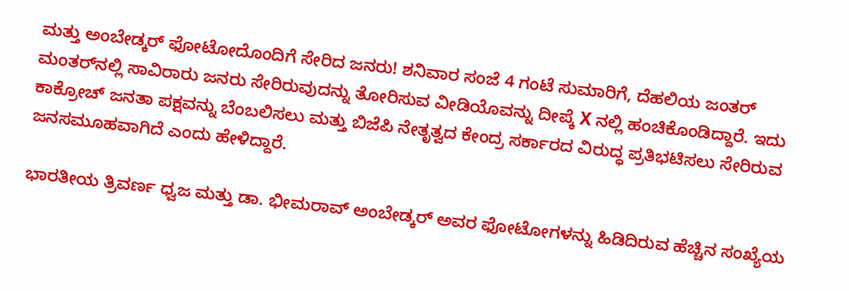ಮತ್ತು ಅಂಬೇಡ್ಕರ್ ಫೋಟೋದೊಂದಿಗೆ ಸೇರಿದ ಜನರು! ಶನಿವಾರ ಸಂಜೆ 4 ಗಂಟೆ ಸುಮಾರಿಗೆ, ದೆಹಲಿಯ ಜಂತರ್ ಮಂತರ್‌ನಲ್ಲಿ ಸಾವಿರಾರು ಜನರು ಸೇರಿರುವುದನ್ನು ತೋರಿಸುವ ವೀಡಿಯೊವನ್ನು ದೀಪ್ಕೆ X ನಲ್ಲಿ ಹಂಚಿಕೊಂಡಿದ್ದಾರೆ. ಇದು ಕಾಕ್ರೋಚ್ ಜನತಾ ಪಕ್ಷವನ್ನು ಬೆಂಬಲಿಸಲು ಮತ್ತು ಬಿಜೆಪಿ ನೇತೃತ್ವದ ಕೇಂದ್ರ ಸರ್ಕಾರದ ವಿರುದ್ಧ ಪ್ರತಿಭಟಿಸಲು ಸೇರಿರುವ ಜನಸಮೂಹವಾಗಿದೆ ಎಂದು ಹೇಳಿದ್ದಾರೆ.

ಭಾರತೀಯ ತ್ರಿವರ್ಣ ಧ್ವಜ ಮತ್ತು ಡಾ. ಭೀಮರಾವ್ ಅಂಬೇಡ್ಕರ್ ಅವರ ಫೋಟೋಗಳನ್ನು ಹಿಡಿದಿರುವ ಹೆಚ್ಚಿನ ಸಂಖ್ಯೆಯ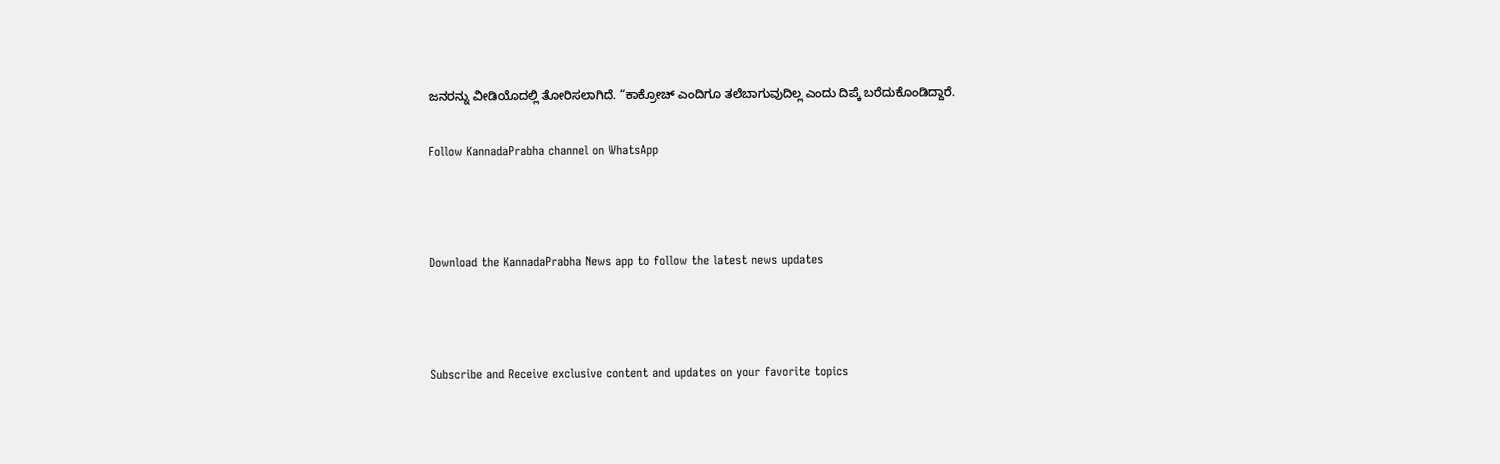ಜನರನ್ನು ವೀಡಿಯೊದಲ್ಲಿ ತೋರಿಸಲಾಗಿದೆ. “ಕಾಕ್ರೋಚ್ ಎಂದಿಗೂ ತಲೆಬಾಗುವುದಿಲ್ಲ ಎಂದು ದಿಪ್ಕೆ ಬರೆದುಕೊಂಡಿದ್ದಾರೆ.

Follow KannadaPrabha channel on WhatsApp



Download the KannadaPrabha News app to follow the latest news updates



Subscribe and Receive exclusive content and updates on your favorite topics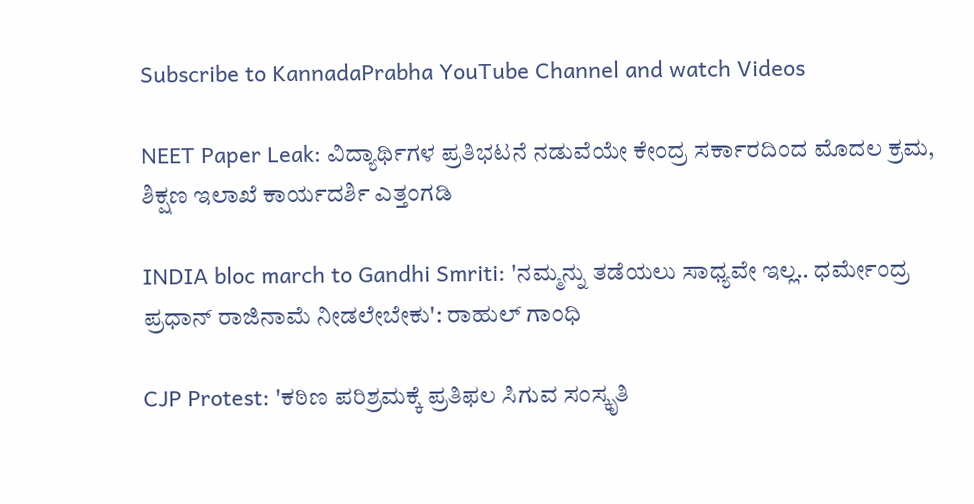Subscribe to KannadaPrabha YouTube Channel and watch Videos

NEET Paper Leak: ವಿದ್ಯಾರ್ಥಿಗಳ ಪ್ರತಿಭಟನೆ ನಡುವೆಯೇ ಕೇಂದ್ರ ಸರ್ಕಾರದಿಂದ ಮೊದಲ ಕ್ರಮ, ಶಿಕ್ಷಣ ಇಲಾಖೆ ಕಾರ್ಯದರ್ಶಿ ಎತ್ತಂಗಡಿ

INDIA bloc march to Gandhi Smriti: 'ನಮ್ಮನ್ನು ತಡೆಯಲು ಸಾಧ್ಯವೇ ಇಲ್ಲ.. ಧರ್ಮೇಂದ್ರ ಪ್ರಧಾನ್ ರಾಜಿನಾಮೆ ನೀಡಲೇಬೇಕು': ರಾಹುಲ್ ಗಾಂಧಿ

CJP Protest: 'ಕಠಿಣ ಪರಿಶ್ರಮಕ್ಕೆ ಪ್ರತಿಫಲ ಸಿಗುವ ಸಂಸ್ಕೃತಿ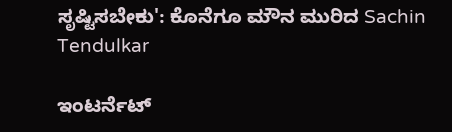ಸೃಷ್ಟಿಸಬೇಕು': ಕೊನೆಗೂ ಮೌನ ಮುರಿದ Sachin Tendulkar

ಇಂಟರ್ನೆಟ್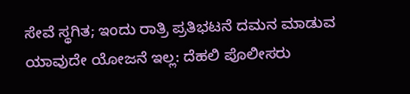ಸೇವೆ ಸ್ಥಗಿತ; ಇಂದು ರಾತ್ರಿ ಪ್ರತಿಭಟನೆ ದಮನ ಮಾಡುವ ಯಾವುದೇ ಯೋಜನೆ ಇಲ್ಲ: ದೆಹಲಿ ಪೊಲೀಸರು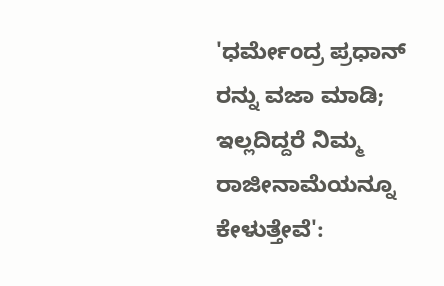'ಧರ್ಮೇಂದ್ರ ಪ್ರಧಾನ್ ರನ್ನು ವಜಾ ಮಾಡಿ; ಇಲ್ಲದಿದ್ದರೆ ನಿಮ್ಮ ರಾಜೀನಾಮೆಯನ್ನೂ ಕೇಳುತ್ತೇವೆ':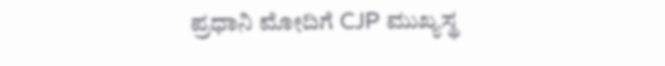ಪ್ರಧಾನಿ ಮೋದಿಗೆ CJP ಮುಖ್ಯಸ್ಥ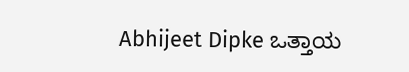Abhijeet Dipke ಒತ್ತಾಯ